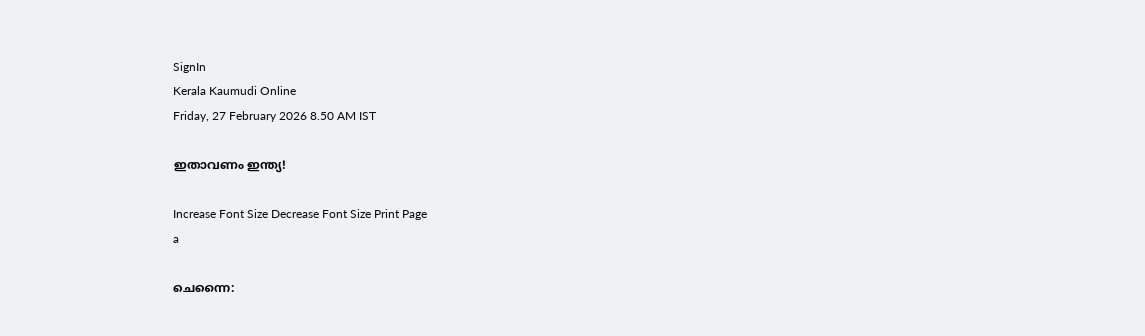SignIn
Kerala Kaumudi Online
Friday, 27 February 2026 8.50 AM IST

ഇതാവണം ഇന്ത്യ!

Increase Font Size Decrease Font Size Print Page
a

ചെന്നൈ: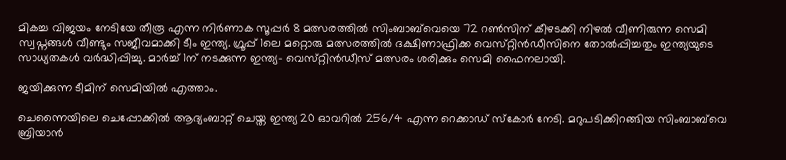മികച്ച വിജയം നേടിയേ തീരൂ എന്ന നിർണാക സൂപ്പർ 8 മത്സരത്തിൽ സിംബാബ്‌വെയെ 72 റൺസിന് കീഴടക്കി നിഴൽ വീണിരുന്ന സെമി സ്വപ്നങ്ങൾ വീണ്ടും സജീവമാക്കി ടീം ഇന്ത്യ. ഗ്രൂപ്പ് 1ലെ മറ്റൊരു മത്സരത്തിൽ ദക്ഷിണാഫ്രിക്ക വെസ്‌റ്റിൻഡീസിനെ തോൽപ്പിച്ചതും ഇന്ത്യയുടെ സാധ്യതകൾ വർദ്ധിപ്പിച്ചു. മാർച്ച് 1ന് നടക്കുന്ന ഇന്ത്യ- വെസ്‌റ്റിൻഡീസ് മത്സരം ശരിക്കും സെമി ഫൈനലായി.

ജയിക്കുന്ന ടീമിന് സെമിയിൽ എത്താം.

ചെന്നൈയിലെ ചെപ്പോക്കിൽ ആദ്യംബാറ്റ് ചെയ്ത ഇന്ത്യ 20 ഓവറിൽ 256/4 എന്ന റെക്കാഡ് സ്കോർ നേടി. മറുപടിക്കിറങ്ങിയ സിംബാബ്‌വെ ബ്രിയാൻ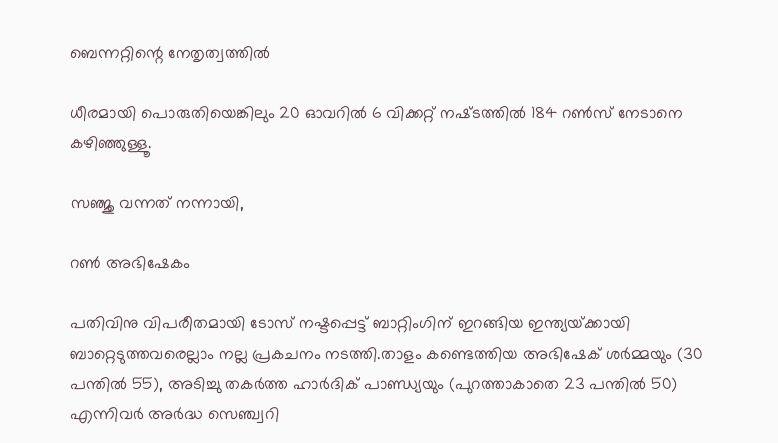ബെന്നറ്റിന്റെ നേതൃത്വത്തിൽ

ധീരമായി പൊരുതിയെങ്കിലും 20 ഓവറിൽ 6 വിക്കറ്റ് നഷ്‌ടത്തിൽ 184 റൺസ് നേടാനെ കഴിഞ്ഞുള്ളൂ.

സഞ്ജു വന്നത് നന്നായി,

റൺ അഭിഷേകം

പതിവിനു വിപരീതമായി ടോസ് നഷ്ടപ്പെട്ട് ബാറ്റിംഗിന് ഇറങ്ങിയ ഇന്ത്യയ്‌ക്കായി ബാറ്റെടുത്തവരെല്ലാം നല്ല പ്രകചനം നടത്തി.താളം കണ്ടെത്തിയ അഭിഷേക് ശർമ്മയും (30 പന്തിൽ 55), അടിച്ചു തകർത്ത ഹാർദിക് പാണ്ഡ്യയും (പുറത്താകാതെ 23 പന്തിൽ 50) എന്നിവർ അർദ്ധ സെഞ്ച്വറി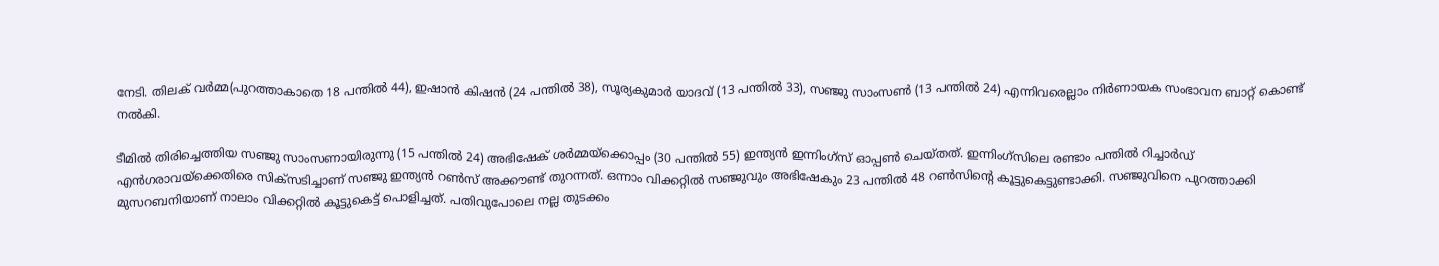നേടി. തിലക് വർമ്മ(പുറത്താകാതെ 18 പന്തിൽ 44), ഇഷാൻ കിഷൻ (24 പന്തിൽ 38), സൂര്യകുമാർ യാദവ് (13 പന്തിൽ 33), സഞ്ജു സാംസൺ (13 പന്തിൽ 24) എന്നിവരെല്ലാം നിർണായക സംഭാവന ബാറ്റ് കൊണ്ട് നൽകി.

ടീമിൽ തിരിച്ചെത്തിയ സഞ്ജു സാംസണായിരുന്നു (15 പന്തിൽ 24) അഭിഷേക് ശർമ്മയ്‌ക്കൊപ്പം (30 പന്തിൽ 55) ഇന്ത്യൻ ഇന്നിംഗ്‌സ് ഓപ്പൺ ചെയ്തത്. ഇന്നിംഗ്‌സിലെ രണ്ടാം പന്തിൽ റിച്ചാർഡ് എൻഗരാവയ്‌ക്കെതിരെ സിക്‌സടിച്ചാണ് സഞ്ജു ഇന്ത്യൻ റൺസ് അക്കൗണ്ട് തുറന്നത്. ഒന്നാം വിക്കറ്റിൽ സഞ്ജുവും അഭിഷേകും 23 പന്തിൽ 48 റൺസിന്റെ കൂട്ടുകെട്ടുണ്ടാക്കി. സഞ്ജുവിനെ പുറത്താക്കി മുസറബനിയാണ് നാലാം വിക്കറ്റിൽ കൂട്ടുകെട്ട് പൊളിച്ചത്. പതിവുപോലെ നല്ല തുടക്കം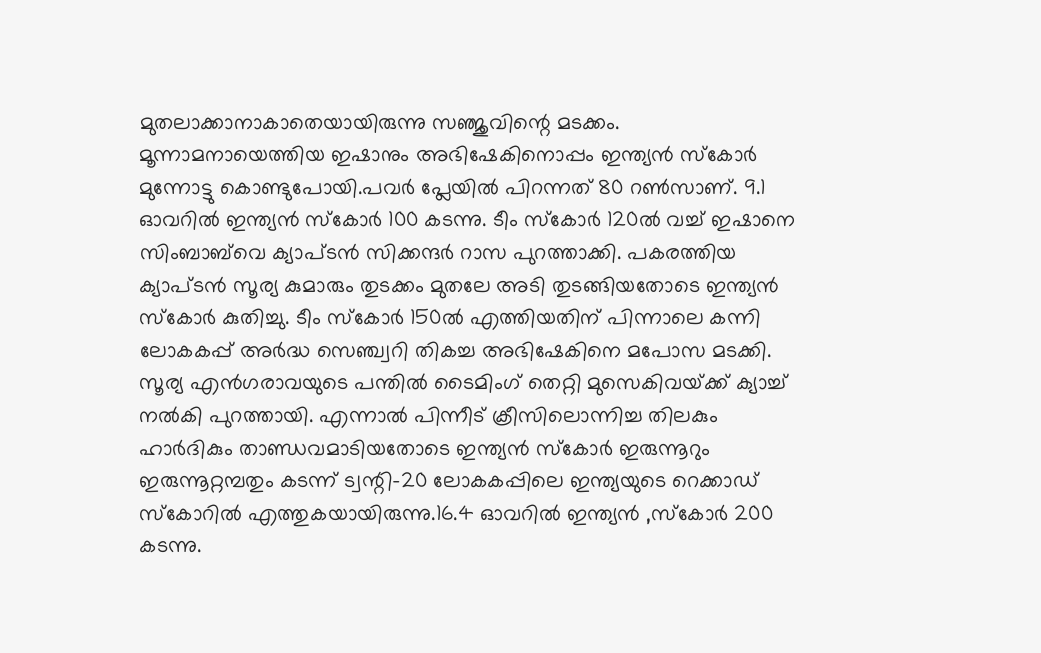മുതലാക്കാനാകാതെയായിരുന്നു സഞ്ജുവിന്റെ മടക്കം. മൂന്നാമനായെത്തിയ ഇഷാനും അഭിഷേകിനൊപ്പം ഇന്ത്യൻ സ്കോർ മുന്നോട്ടു കൊണ്ടുപോയി.പവർ പ്ലേയിൽ പിറന്നത് 80 റൺസാണ്. 9.1 ഓവറിൽ ഇന്ത്യൻ സ്കോർ 100 കടന്നു. ടീം സ്കോർ 120ൽ വച്ച് ഇഷാനെ സിംബാബ്‌വെ ക്യാപ്‌ടൻ സിക്കന്ദർ റാസ പുറത്താക്കി. പകരത്തിയ ക്യാപ്ടൻ സൂര്യ കുമാരും തുടക്കം മുതലേ അടി തുടങ്ങിയതോടെ ഇന്ത്യൻ സ്കോർ കുതിച്ചു. ടീം സ്കോർ 150ൽ എത്തിയതിന് പിന്നാലെ കന്നി ലോകകപ്പ് അർദ്ധ സെഞ്ച്വറി തികച്ച അഭിഷേകിനെ മപോസ മടക്കി. സൂര്യ എൻഗരാവയുടെ പന്തിൽ ടൈമിംഗ് തെറ്റി മുസെകിവയ്‌ക്ക് ക്യാച്ച് നൽകി പുറത്തായി. എന്നാൽ പിന്നീട് ക്രീസിലൊന്നിച്ച തിലകും ഹാർദികും താണ്ഡവമാടിയതോടെ ഇന്ത്യൻ സ്കോർ ഇരുന്നൂറും ഇരുന്നൂറ്റമ്പതും കടന്ന് ട്വന്റി-20 ലോകകപ്പിലെ ഇന്ത്യയുടെ റെക്കാഡ് സ്കോറിൽ എത്തുകയായിരുന്നു.16.4 ഓവറിൽ ഇന്ത്യൻ ,സ്കോർ 200 കടന്നു.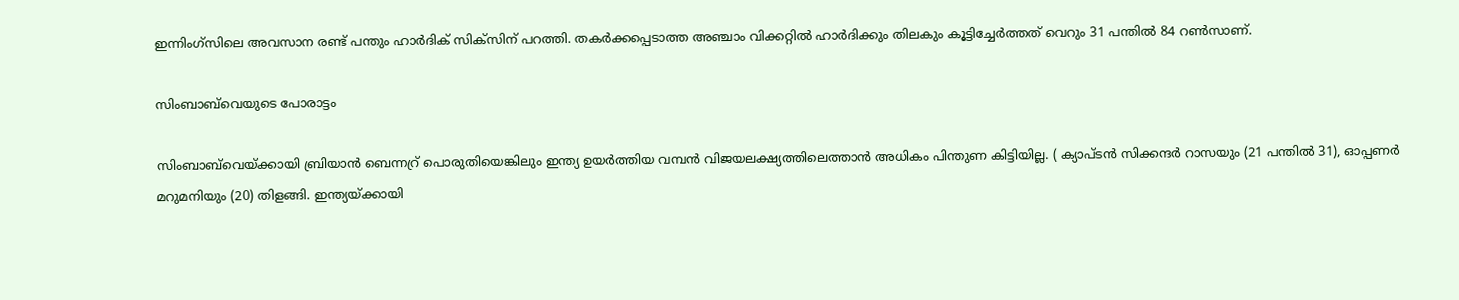ഇന്നിംഗ്‌സിലെ അവസാന രണ്ട് പന്തും ഹാർദിക് സിക്സിന് പറത്തി. തകർക്കപ്പെടാത്ത അഞ്ചാം വിക്കറ്റിൽ ഹാർദിക്കും തിലകും കൂട്ടിച്ചേർത്തത് വെറും 31 പന്തിൽ 84 റൺസാണ്.

സിംബാ‌ബ്‌വെയുടെ പോരാട്ടം

സിംബാബ്‌വെയ്‌ക്കായി ബ്രിയാൻ ബെന്നറ്ര് പൊരുതിയെങ്കിലും ഇന്ത്യ ഉയർത്തിയ വമ്പൻ വിജയലക്ഷ്യത്തിലെത്താൻ അധികം പിന്തുണ കിട്ടിയില്ല. ( ക്യാപ്ടൻ സിക്കന്ദർ റാസയും (21 പന്തിൽ 31), ഓപ്പണർ മറുമനിയും (20) തിളങ്ങി. ഇന്ത്യയ്‌ക്കായി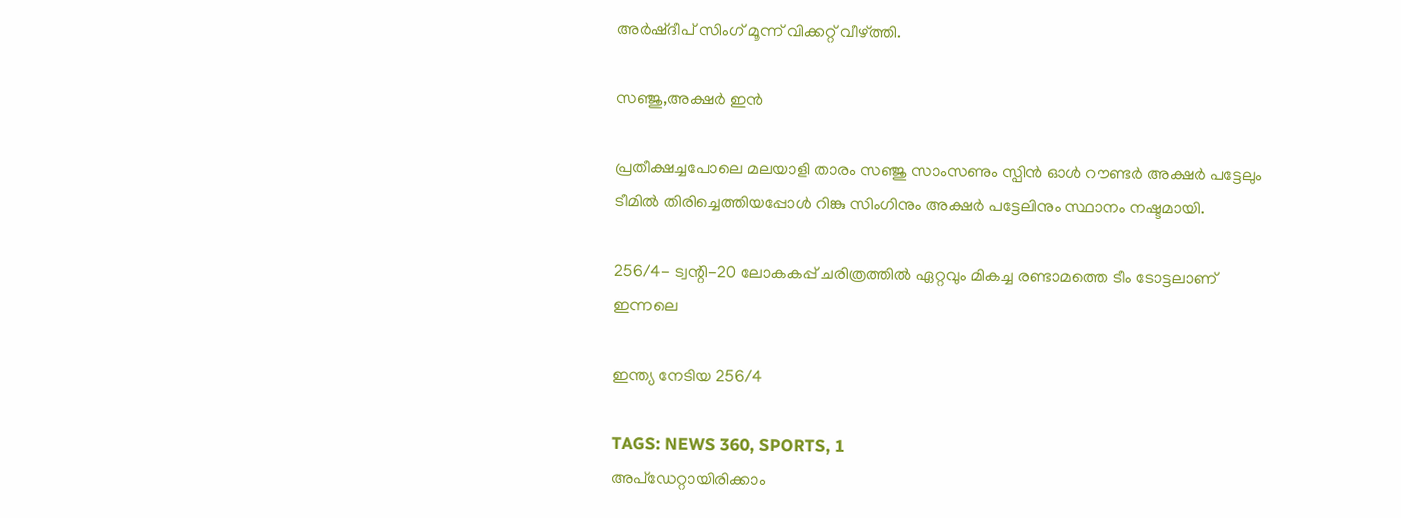അർഷ്‌ദീപ് സിംഗ് മൂന്ന് വിക്കറ്റ് വീഴ്‌ത്തി.

സഞ്ജു,അക്ഷർ ഇൻ

പ്രതീക്ഷച്ചപോലെ മലയാളി താരം സഞ്ജു സാംസണും സ്പിൻ ഓൾ റൗണ്ടർ അക്ഷർ പട്ടേലും ടീമിൽ തിരിച്ചെത്തിയപ്പോൾ റിങ്കു സിംഗിനും അക്ഷർ പട്ടേലിനും സ്ഥാനം നഷ്ടമായി.

256/4- ട്വന്റി-20 ലോകകപ്പ് ചരിത്രത്തിൽ ഏറ്റവും മികച്ച രണ്ടാമത്തെ ടീം ടോട്ടലാണ് ഇന്നലെ

ഇന്ത്യ നേടിയ 256/4

TAGS: NEWS 360, SPORTS, 1
അപ്ഡേറ്റായിരിക്കാം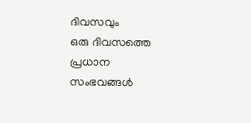ദിവസവും
ഒരു ദിവസത്തെ പ്രധാന സംഭവങ്ങൾ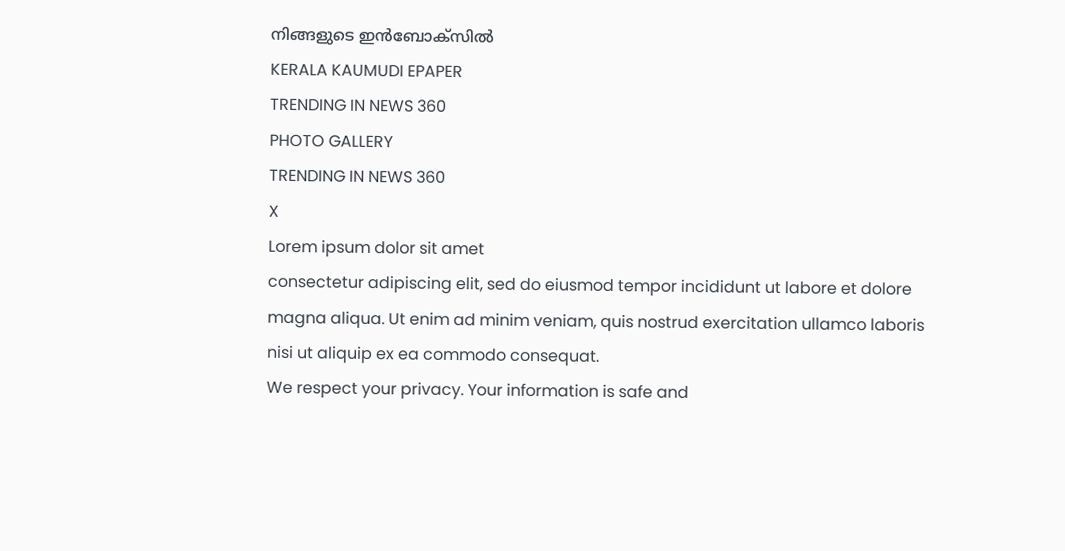നിങ്ങളുടെ ഇൻബോക്സിൽ
KERALA KAUMUDI EPAPER
TRENDING IN NEWS 360
PHOTO GALLERY
TRENDING IN NEWS 360
X
Lorem ipsum dolor sit amet
consectetur adipiscing elit, sed do eiusmod tempor incididunt ut labore et dolore magna aliqua. Ut enim ad minim veniam, quis nostrud exercitation ullamco laboris nisi ut aliquip ex ea commodo consequat.
We respect your privacy. Your information is safe and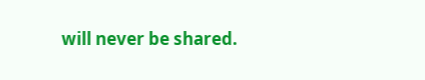will never be shared.